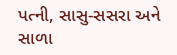પત્ની, સાસુ-સસરા અને સાળા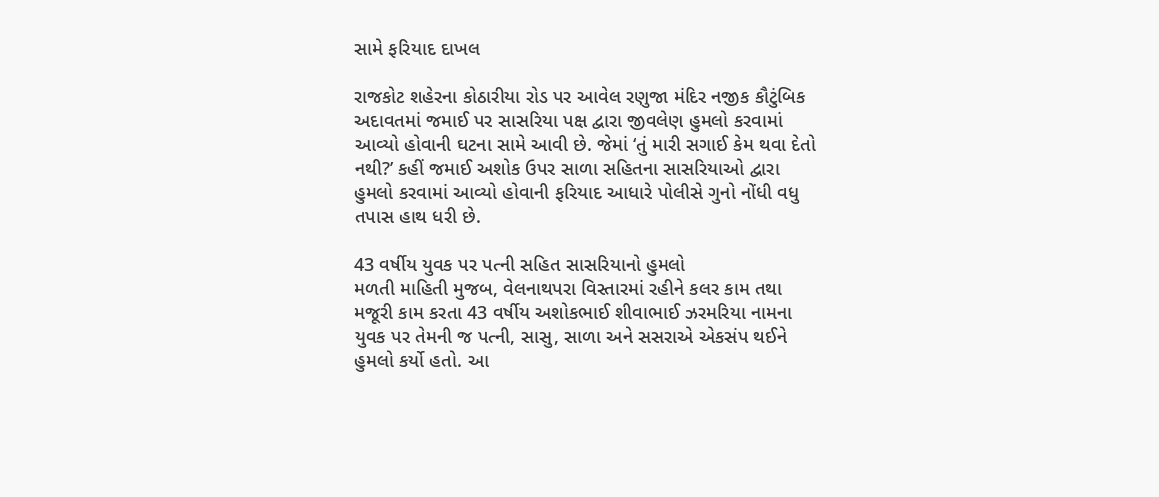સામે ફરિયાદ દાખલ

રાજકોટ શહેરના કોઠારીયા રોડ પર આવેલ રણુજા મંદિર નજીક કૌટુંબિક અદાવતમાં જમાઈ પર સાસરિયા પક્ષ દ્વારા જીવલેણ હુમલો કરવામાં આવ્યો હોવાની ઘટના સામે આવી છે. જેમાં ‘તું મારી સગાઈ કેમ થવા દેતો નથી?’ કહીં જમાઈ અશોક ઉપર સાળા સહિતના સાસરિયાઓ દ્વારા હુમલો કરવામાં આવ્યો હોવાની ફરિયાદ આધારે પોલીસે ગુનો નોંધી વધુ તપાસ હાથ ધરી છે.

43 વર્ષીય યુવક પર પત્ની સહિત સાસરિયાનો હુમલો
મળતી માહિતી મુજબ, વેલનાથપરા વિસ્તારમાં રહીને કલર કામ તથા મજૂરી કામ કરતા 43 વર્ષીય અશોકભાઈ શીવાભાઈ ઝરમરિયા નામના યુવક પર તેમની જ પત્ની, સાસુ, સાળા અને સસરાએ એકસંપ થઈને હુમલો કર્યો હતો. આ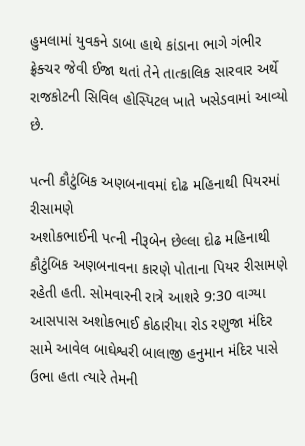હુમલામાં યુવકને ડાબા હાથે કાંડાના ભાગે ગંભીર ફ્રેક્ચર જેવી ઈજા થતાં તેને તાત્કાલિક સારવાર અર્થે રાજકોટની સિવિલ હોસ્પિટલ ખાતે ખસેડવામાં આવ્યો છે.

પત્ની કૌટુંબિક અણબનાવમાં દોઢ મહિનાથી પિયરમાં રીસામણે
અશોકભાઈની પત્ની નીરૂબેન છેલ્લા દોઢ મહિનાથી કૌટુંબિક અણબનાવના કારણે પોતાના પિયર રીસામણે રહેતી હતી. સોમવારની રાત્રે આશરે 9:30 વાગ્યા આસપાસ અશોકભાઈ કોઠારીયા રોડ રણુજા મંદિર સામે આવેલ બાઘેશ્વરી બાલાજી હનુમાન મંદિર પાસે ઉભા હતા ત્યારે તેમની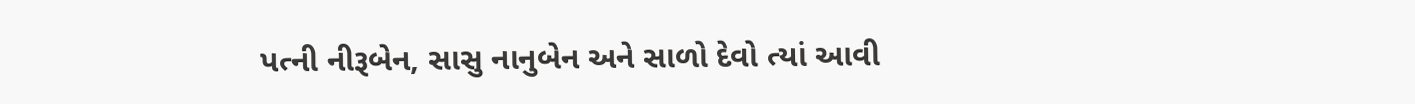પત્ની નીરૂબેન, સાસુ નાનુબેન અને સાળો દેવો ત્યાં આવી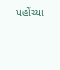પહોંચ્યા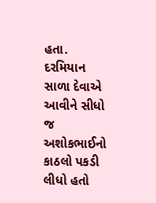હતા. દરમિયાન સાળા દેવાએ આવીને સીધો જ અશોકભાઈનો કાઠલો પકડી લીધો હતો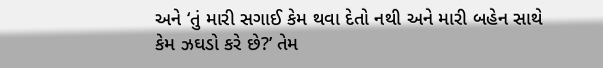અને ‘તું મારી સગાઈ કેમ થવા દેતો નથી અને મારી બહેન સાથે કેમ ઝઘડો કરે છે?’ તેમ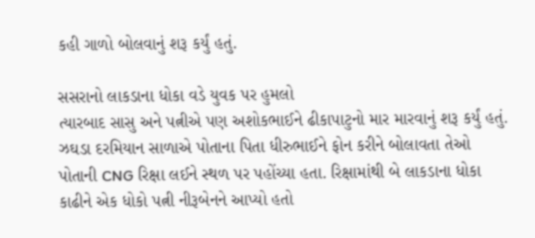કહી ગાળો બોલવાનું શરૂ કર્યું હતું.

સસરાનો લાકડાના ધોકા વડે યુવક પર હુમલો
ત્યારબાદ સાસુ અને પત્નીએ પણ અશોકભાઈને ઢીકાપાટુનો માર મારવાનું શરૂ કર્યું હતું. ઝઘડા દરમિયાન સાળાએ પોતાના પિતા ધીરુભાઈને ફોન કરીને બોલાવતા તેઓ પોતાની CNG રિક્ષા લઈને સ્થળ પર પહોંચ્યા હતા. રિક્ષામાંથી બે લાકડાના ધોકા કાઢીને એક ધોકો પત્ની નીરૂબેનને આપ્યો હતો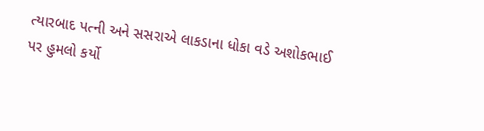ત્યારબાદ પત્ની અને સસરાએ લાકડાના ધોકા વડે અશોકભાઈ પર હુમલો કર્યો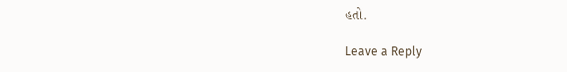હતો.

Leave a Reply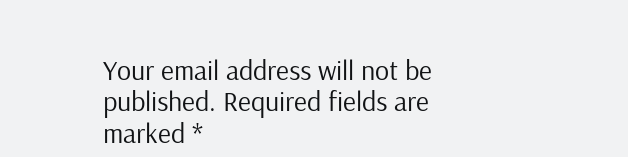Your email address will not be published. Required fields are marked *